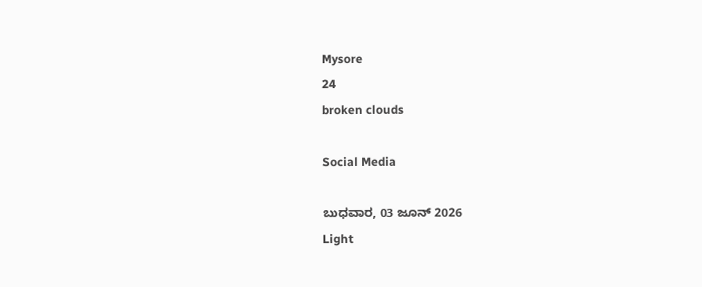Mysore
24
broken clouds

Social Media

ಬುಧವಾರ, 03 ಜೂನ್ 2026
Light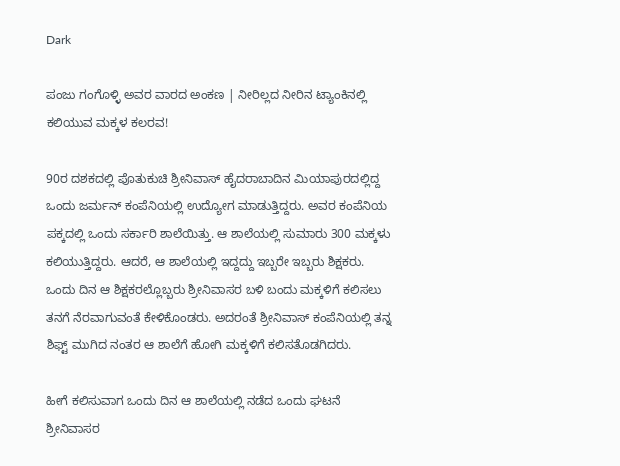Dark

ಪಂಜು ಗಂಗೊಳ್ಳಿ ಅವರ ವಾರದ ಅಂಕಣ | ನೀರಿಲ್ಲದ ನೀರಿನ ಟ್ಯಾಂಕಿನಲ್ಲಿ ಕಲಿಯುವ ಮಕ್ಕಳ ಕಲರವ!

90ರ ದಶಕದಲ್ಲಿ ಪೊತುಕುಚಿ ಶ್ರೀನಿವಾಸ್ ಹೈದರಾಬಾದಿನ ಮಿಯಾಪುರದಲ್ಲಿದ್ದ ಒಂದು ಜರ್ಮನ್ ಕಂಪೆನಿಯಲ್ಲಿ ಉದ್ಯೋಗ ಮಾಡುತ್ತಿದ್ದರು. ಅವರ ಕಂಪೆನಿಯ ಪಕ್ಕದಲ್ಲಿ ಒಂದು ಸರ್ಕಾರಿ ಶಾಲೆಯಿತ್ತು. ಆ ಶಾಲೆಯಲ್ಲಿ ಸುಮಾರು 300 ಮಕ್ಕಳು ಕಲಿಯುತ್ತಿದ್ದರು. ಆದರೆ, ಆ ಶಾಲೆಯಲ್ಲಿ ಇದ್ದದ್ದು ಇಬ್ಬರೇ ಇಬ್ಬರು ಶಿಕ್ಷಕರು. ಒಂದು ದಿನ ಆ ಶಿಕ್ಷಕರಲ್ಲೊಬ್ಬರು ಶ್ರೀನಿವಾಸರ ಬಳಿ ಬಂದು ಮಕ್ಕಳಿಗೆ ಕಲಿಸಲು ತನಗೆ ನೆರವಾಗುವಂತೆ ಕೇಳಿಕೊಂಡರು. ಅದರಂತೆ ಶ್ರೀನಿವಾಸ್ ಕಂಪೆನಿಯಲ್ಲಿ ತನ್ನ ಶಿಫ್ಟ್ ಮುಗಿದ ನಂತರ ಆ ಶಾಲೆಗೆ ಹೋಗಿ ಮಕ್ಕಳಿಗೆ ಕಲಿಸತೊಡಗಿದರು.

ಹೀಗೆ ಕಲಿಸುವಾಗ ಒಂದು ದಿನ ಆ ಶಾಲೆಯಲ್ಲಿ ನಡೆದ ಒಂದು ಘಟನೆ ಶ್ರೀನಿವಾಸರ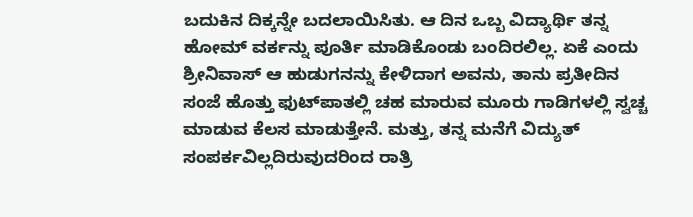ಬದುಕಿನ ದಿಕ್ಕನ್ನೇ ಬದಲಾಯಿಸಿತು. ಆ ದಿನ ಒಬ್ಬ ವಿದ್ಯಾರ್ಥಿ ತನ್ನ ಹೋಮ್ ವರ್ಕನ್ನು ಪೂರ್ತಿ ಮಾಡಿಕೊಂಡು ಬಂದಿರಲಿಲ್ಲ. ಏಕೆ ಎಂದು ಶ್ರೀನಿವಾಸ್ ಆ ಹುಡುಗನನ್ನು ಕೇಳಿದಾಗ ಅವನು, ತಾನು ಪ್ರತೀದಿನ ಸಂಜೆ ಹೊತ್ತು ಫುಟ್‌ಪಾತಲ್ಲಿ ಚಹ ಮಾರುವ ಮೂರು ಗಾಡಿಗಳಲ್ಲಿ ಸ್ವಚ್ಚ ಮಾಡುವ ಕೆಲಸ ಮಾಡುತ್ತೇನೆ. ಮತ್ತು, ತನ್ನ ಮನೆಗೆ ವಿದ್ಯುತ್ ಸಂಪರ್ಕವಿಲ್ಲದಿರುವುದರಿಂದ ರಾತ್ರಿ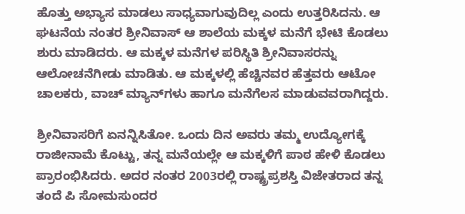ಹೊತ್ತು ಅಭ್ಯಾಸ ಮಾಡಲು ಸಾಧ್ಯವಾಗುವುದಿಲ್ಲ ಎಂದು ಉತ್ತರಿಸಿದನು. ಆ ಘಟನೆಯ ನಂತರ ಶ್ರೀನಿವಾಸ್ ಆ ಶಾಲೆಯ ಮಕ್ಕಳ ಮನೆಗೆ ಭೇಟಿ ಕೊಡಲು ಶುರು ಮಾಡಿದರು. ಆ ಮಕ್ಕಳ ಮನೆಗಳ ಪರಿಸ್ಥಿತಿ ಶ್ರೀನಿವಾಸರನ್ನು ಆಲೋಚನೆಗೀಡು ಮಾಡಿತು. ಆ ಮಕ್ಕಳಲ್ಲಿ ಹೆಚ್ಚಿನವರ ಹೆತ್ತವರು ಆಟೋ ಚಾಲಕರು, ವಾಚ್ ಮ್ಯಾನ್‌ಗಳು ಹಾಗೂ ಮನೆಗೆಲಸ ಮಾಡುವವರಾಗಿದ್ದರು.

ಶ್ರೀನಿವಾಸರಿಗೆ ಏನನ್ನಿಸಿತೋ. ಒಂದು ದಿನ ಅವರು ತಮ್ಮ ಉದ್ಯೋಗಕ್ಕೆ ರಾಜೀನಾಮೆ ಕೊಟ್ಟು, ತನ್ನ ಮನೆಯಲ್ಲೇ ಆ ಮಕ್ಕಳಿಗೆ ಪಾಠ ಹೇಳಿ ಕೊಡಲು ಪ್ರಾರಂಭಿಸಿದರು. ಅದರ ನಂತರ 2003ರಲ್ಲಿ ರಾಷ್ಟ್ರಪ್ರಶಸ್ತಿ ವಿಜೇತರಾದ ತನ್ನ ತಂದೆ ಪಿ ಸೋಮಸುಂದರ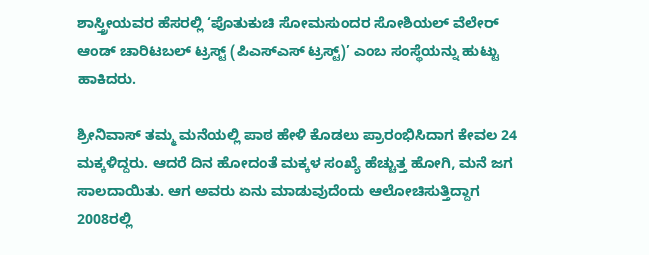ಶಾಸ್ತ್ರೀಯವರ ಹೆಸರಲ್ಲಿ ‘ಪೊತುಕುಚಿ ಸೋಮಸುಂದರ ಸೋಶಿಯಲ್ ವೆಲೇರ್ ಆಂಡ್ ಚಾರಿಟಬಲ್ ಟ್ರಸ್ಟ್ (ಪಿಎಸ್‌ಎಸ್ ಟ್ರಸ್ಟ್)’ ಎಂಬ ಸಂಸ್ಥೆಯನ್ನು ಹುಟ್ಟು ಹಾಕಿದರು.

ಶ್ರೀನಿವಾಸ್ ತಮ್ಮ ಮನೆಯಲ್ಲಿ ಪಾಠ ಹೇಳಿ ಕೊಡಲು ಪ್ರಾರಂಭಿಸಿದಾಗ ಕೇವಲ 24 ಮಕ್ಕಳಿದ್ದರು. ಆದರೆ ದಿನ ಹೋದಂತೆ ಮಕ್ಕಳ ಸಂಖ್ಯೆ ಹೆಚ್ಚುತ್ತ ಹೋಗಿ, ಮನೆ ಜಗ ಸಾಲದಾಯಿತು. ಆಗ ಅವರು ಏನು ಮಾಡುವುದೆಂದು ಆಲೋಚಿಸುತ್ತಿದ್ದಾಗ 2008ರಲ್ಲಿ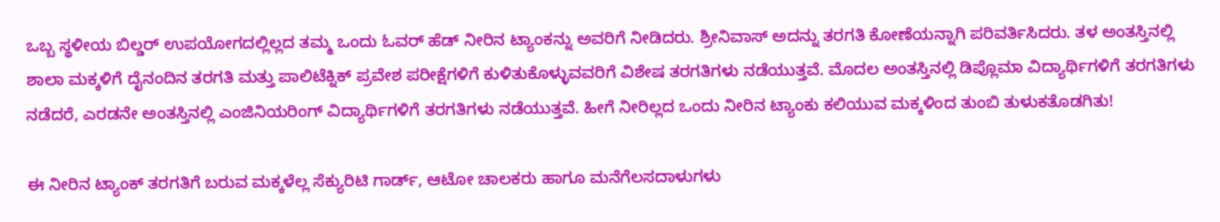ಒಬ್ಬ ಸ್ಥಳೀಯ ಬಿಲ್ಡರ್ ಉಪಯೋಗದಲ್ಲಿಲ್ಲದ ತಮ್ಮ ಒಂದು ಓವರ್ ಹೆಡ್ ನೀರಿನ ಟ್ಯಾಂಕನ್ನು ಅವರಿಗೆ ನೀಡಿದರು. ಶ್ರೀನಿವಾಸ್ ಅದನ್ನು ತರಗತಿ ಕೋಣೆಯನ್ನಾಗಿ ಪರಿವರ್ತಿಸಿದರು. ತಳ ಅಂತಸ್ತಿನಲ್ಲಿ ಶಾಲಾ ಮಕ್ಕಳಿಗೆ ದೈನಂದಿನ ತರಗತಿ ಮತ್ತು ಪಾಲಿಟೆಕ್ನಿಕ್ ಪ್ರವೇಶ ಪರೀಕ್ಷೆಗಳಿಗೆ ಕುಳಿತುಕೊಳ್ಳುವವರಿಗೆ ವಿಶೇಷ ತರಗತಿಗಳು ನಡೆಯುತ್ತವೆ. ಮೊದಲ ಅಂತಸ್ತಿನಲ್ಲಿ ಡಿಪ್ಲೊಮಾ ವಿದ್ಯಾರ್ಥಿಗಳಿಗೆ ತರಗತಿಗಳು ನಡೆದರೆ, ಎರಡನೇ ಅಂತಸ್ತಿನಲ್ಲಿ ಎಂಜಿನಿಯರಿಂಗ್ ವಿದ್ಯಾರ್ಥಿಗಳಿಗೆ ತರಗತಿಗಳು ನಡೆಯುತ್ತವೆ. ಹೀಗೆ ನೀರಿಲ್ಲದ ಒಂದು ನೀರಿನ ಟ್ಯಾಂಕು ಕಲಿಯುವ ಮಕ್ಕಳಿಂದ ತುಂಬಿ ತುಳುಕತೊಡಗಿತು!

ಈ ನೀರಿನ ಟ್ಯಾಂಕ್ ತರಗತಿಗೆ ಬರುವ ಮಕ್ಕಳೆಲ್ಲ ಸೆಕ್ಯುರಿಟಿ ಗಾರ್ಡ್, ಆಟೋ ಚಾಲಕರು ಹಾಗೂ ಮನೆಗೆಲಸದಾಳುಗಳು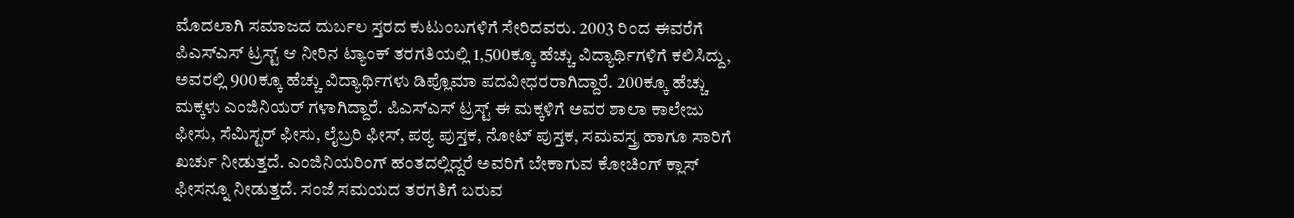ಮೊದಲಾಗಿ ಸಮಾಜದ ದುರ್ಬಲ ಸ್ತರದ ಕುಟುಂಬಗಳಿಗೆ ಸೇರಿದವರು. 2003 ರಿಂದ ಈವರೆಗೆ ಪಿಎಸ್‌ಎಸ್ ಟ್ರಸ್ಟ್ ಆ ನೀರಿನ ಟ್ಯಾಂಕ್ ತರಗತಿಯಲ್ಲಿ 1,500ಕ್ಕೂ ಹೆಚ್ಚು ವಿದ್ಯಾರ್ಥಿಗಳಿಗೆ ಕಲಿಸಿದ್ದು, ಅವರಲ್ಲಿ 900ಕ್ಕೂ ಹೆಚ್ಚು ವಿದ್ಯಾರ್ಥಿಗಳು ಡಿಪ್ಲೊಮಾ ಪದವೀಧರರಾಗಿದ್ದಾರೆ. 200ಕ್ಕೂ ಹೆಚ್ಚು ಮಕ್ಕಳು ಎಂಜಿನಿಯರ್ ಗಳಾಗಿದ್ದಾರೆ. ಪಿಎಸ್‌ಎಸ್ ಟ್ರಸ್ಟ್ ಈ ಮಕ್ಕಳಿಗೆ ಅವರ ಶಾಲಾ ಕಾಲೇಜು ಫೀಸು, ಸೆಮಿಸ್ಟರ್ ಫೀಸು, ಲೈಬ್ರರಿ ಫೀಸ್, ಪಠ್ಯ ಪುಸ್ತಕ, ನೋಟ್ ಪುಸ್ತಕ, ಸಮವಸ್ತ್ರ ಹಾಗೂ ಸಾರಿಗೆ ಖರ್ಚು ನೀಡುತ್ತದೆ. ಎಂಜಿನಿಯರಿಂಗ್ ಹಂತದಲ್ಲಿದ್ದರೆ ಅವರಿಗೆ ಬೇಕಾಗುವ ಕೋಚಿಂಗ್ ಕ್ಲಾಸ್ ಫೀಸನ್ನೂ ನೀಡುತ್ತದೆ. ಸಂಜೆ ಸಮಯದ ತರಗತಿಗೆ ಬರುವ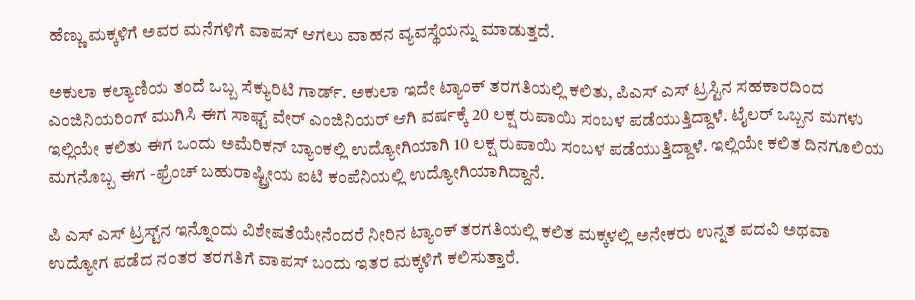ಹೆಣ್ಣು ಮಕ್ಕಳಿಗೆ ಅವರ ಮನೆಗಳಿಗೆ ವಾಪಸ್ ಆಗಲು ವಾಹನ ವ್ಯವಸ್ಥೆಯನ್ನು ಮಾಡುತ್ತದೆ.

ಅಕುಲಾ ಕಲ್ಯಾಣಿಯ ತಂದೆ ಒಬ್ಬ ಸೆಕ್ಯುರಿಟಿ ಗಾರ್ಡ್. ಅಕುಲಾ ಇದೇ ಟ್ಯಾಂಕ್ ತರಗತಿಯಲ್ಲಿ ಕಲಿತು, ಪಿಎಸ್ ಎಸ್ ಟ್ರಸ್ಟಿನ ಸಹಕಾರದಿಂದ ಎಂಜಿನಿಯರಿಂಗ್ ಮುಗಿಸಿ ಈಗ ಸಾಫ್ಟ್ ವೇರ್ ಎಂಜಿನಿಯರ್ ಆಗಿ ವರ್ಷಕ್ಕೆ 20 ಲಕ್ಷ ರುಪಾಯಿ ಸಂಬಳ ಪಡೆಯುತ್ತಿದ್ದಾಳೆ. ಟೈಲರ್ ಒಬ್ಬನ ಮಗಳು ಇಲ್ಲಿಯೇ ಕಲಿತು ಈಗ ಒಂದು ಅಮೆರಿಕನ್ ಬ್ಯಾಂಕಲ್ಲಿ ಉದ್ಯೋಗಿಯಾಗಿ 10 ಲಕ್ಷ ರುಪಾಯಿ ಸಂಬಳ ಪಡೆಯುತ್ತಿದ್ದಾಳೆ. ಇಲ್ಲಿಯೇ ಕಲಿತ ದಿನಗೂಲಿಯ ಮಗನೊಬ್ಬ ಈಗ -ಫ್ರೆಂಚ್ ಬಹುರಾಷ್ಟ್ರೀಯ ಐಟಿ ಕಂಪೆನಿಯಲ್ಲಿ ಉದ್ಯೋಗಿಯಾಗಿದ್ದಾನೆ.

ಪಿ ಎಸ್ ಎಸ್ ಟ್ರಸ್ಟ್‌ನ ಇನ್ನೊಂದು ವಿಶೇಷತೆಯೇನೆಂದರೆ ನೀರಿನ ಟ್ಯಾಂಕ್ ತರಗತಿಯಲ್ಲಿ ಕಲಿತ ಮಕ್ಕಳಲ್ಲಿ ಅನೇಕರು ಉನ್ನತ ಪದವಿ ಅಥವಾ ಉದ್ಯೋಗ ಪಡೆದ ನಂತರ ತರಗತಿಗೆ ವಾಪಸ್ ಬಂದು ಇತರ ಮಕ್ಕಳಿಗೆ ಕಲಿಸುತ್ತಾರೆ.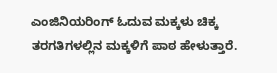ಎಂಜಿನಿಯರಿಂಗ್ ಓದುವ ಮಕ್ಕಳು ಚಿಕ್ಕ ತರಗತಿಗಳಲ್ಲಿನ ಮಕ್ಕಳಿಗೆ ಪಾಠ ಹೇಳುತ್ತಾರೆ.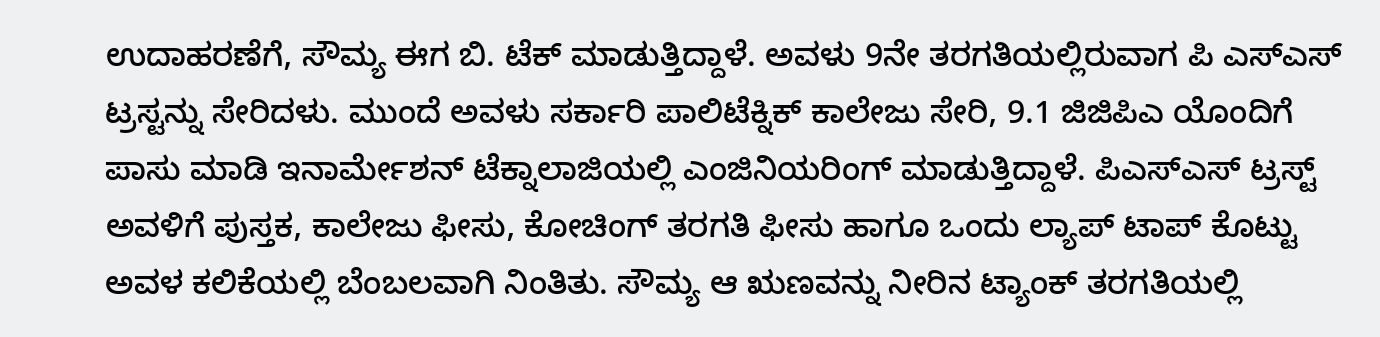ಉದಾಹರಣೆಗೆ, ಸೌಮ್ಯ ಈಗ ಬಿ. ಟೆಕ್ ಮಾಡುತ್ತಿದ್ದಾಳೆ. ಅವಳು 9ನೇ ತರಗತಿಯಲ್ಲಿರುವಾಗ ಪಿ ಎಸ್‌ಎಸ್ ಟ್ರಸ್ಟನ್ನು ಸೇರಿದಳು. ಮುಂದೆ ಅವಳು ಸರ್ಕಾರಿ ಪಾಲಿಟೆಕ್ನಿಕ್ ಕಾಲೇಜು ಸೇರಿ, 9.1 ಜಿಜಿಪಿಎ ಯೊಂದಿಗೆ ಪಾಸು ಮಾಡಿ ಇನಾರ್ಮೇಶನ್ ಟೆಕ್ನಾಲಾಜಿಯಲ್ಲಿ ಎಂಜಿನಿಯರಿಂಗ್ ಮಾಡುತ್ತಿದ್ದಾಳೆ. ಪಿಎಸ್‌ಎಸ್ ಟ್ರಸ್ಟ್ ಅವಳಿಗೆ ಪುಸ್ತಕ, ಕಾಲೇಜು ಫೀಸು, ಕೋಚಿಂಗ್ ತರಗತಿ ಫೀಸು ಹಾಗೂ ಒಂದು ಲ್ಯಾಪ್ ಟಾಪ್ ಕೊಟ್ಟು ಅವಳ ಕಲಿಕೆಯಲ್ಲಿ ಬೆಂಬಲವಾಗಿ ನಿಂತಿತು. ಸೌಮ್ಯ ಆ ಋಣವನ್ನು ನೀರಿನ ಟ್ಯಾಂಕ್ ತರಗತಿಯಲ್ಲಿ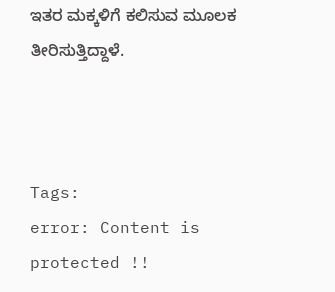ಇತರ ಮಕ್ಕಳಿಗೆ ಕಲಿಸುವ ಮೂಲಕ ತೀರಿಸುತ್ತಿದ್ದಾಳೆ.



Tags:
error: Content is protected !!